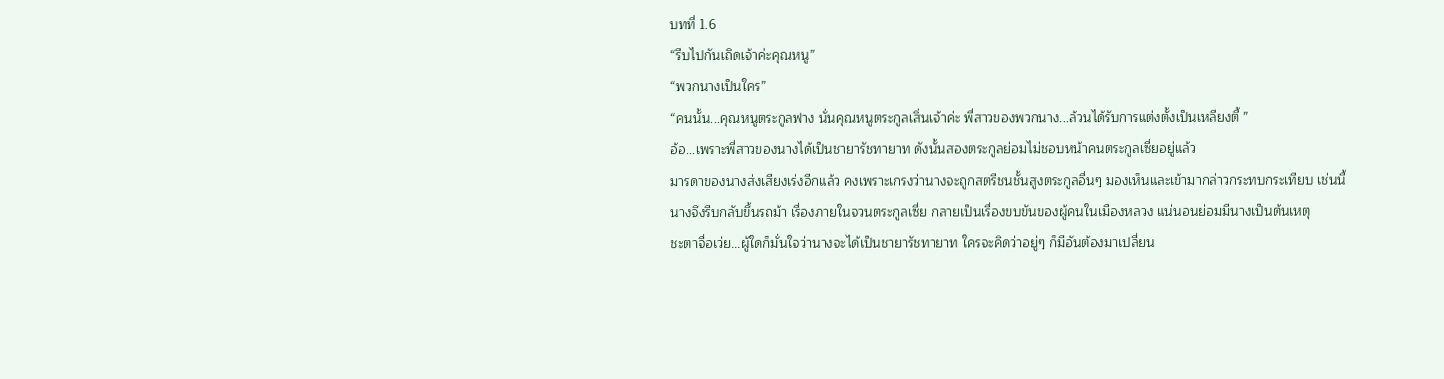บทที่ 1.6
“รีบไปกันเถิดเจ้าค่ะคุณหนู”
“พวกนางเป็นใคร”
“คนนั้น...คุณหนูตระกูลฟาง นั่นคุณหนูตระกูลเสิ่นเจ้าค่ะ พี่สาวของพวกนาง...ล้วนได้รับการแต่งตั้งเป็นเหลียงตี้ ”
อ้อ...เพราะพี่สาวของนางได้เป็นชายารัชทายาท ดังนั้นสองตระกูลย่อมไม่ชอบหน้าคนตระกูลเซี่ยอยู่แล้ว
มารดาของนางส่งเสียงเร่งอีกแล้ว คงเพราะเกรงว่านางจะถูกสตรีชนชั้นสูงตระกูลอื่นๆ มองเห็นและเข้ามากล่าวกระทบกระเทียบ เช่นนี้นางจึงรีบกลับขึ้นรถม้า เรื่องภายในจวนตระกูลเซี่ย กลายเป็นเรื่องขบขันของผู้คนในเมืองหลวง แน่นอนย่อมมีนางเป็นต้นเหตุ
ชะตาจื่อเว่ย...ผู้ใดก็มั่นใจว่านางจะได้เป็นชายารัชทายาท ใครจะคิดว่าอยู่ๆ ก็มีอันต้องมาเปลี่ยน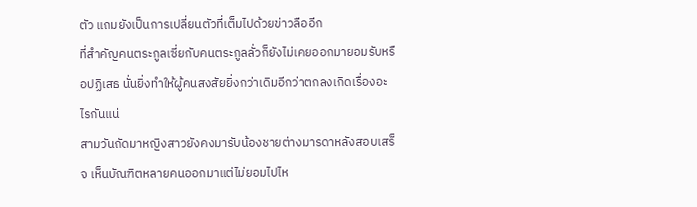ตัว แถมยังเป็นการเปลี่ยนตัวที่เต็มไปด้วยข่าวลืออีก
ที่สำคัญคนตระกูลเซี่ยกับคนตระกูลลั่วก็ยังไม่เคยออกมายอมรับหรือปฏิเสธ นั่นยิ่งทำให้ผู้คนสงสัยยิ่งกว่าเดิมอีกว่าตกลงเกิดเรื่องอะไรกันแน่
สามวันถัดมาหญิงสาวยังคงมารับน้องชายต่างมารดาหลังสอบเสร็จ เห็นบัณฑิตหลายคนออกมาแต่ไม่ยอมไปไห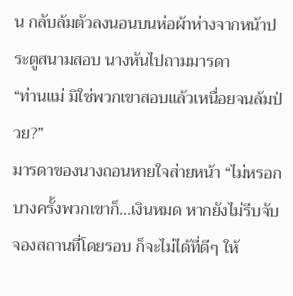น กลับล้มตัวลงนอนบนห่อผ้าห่างจากหน้าประตูสนามสอบ นางหันไปถามมารดา
“ท่านแม่ มิใช่พวกเขาสอบแล้วเหนื่อยจนล้มป่วย?”
มารดาของนางถอนหายใจส่ายหน้า “ไม่หรอก บางครั้งพวกเขาก็...เงินหมด หากยังไม่รีบจับจองสถานที่โดยรอบ ก็จะไม่ได้ที่ดีๆ ให้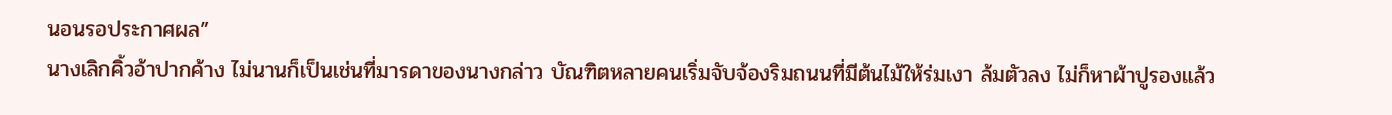นอนรอประกาศผล”
นางเลิกคิ้วอ้าปากค้าง ไม่นานก็เป็นเช่นที่มารดาของนางกล่าว บัณฑิตหลายคนเริ่มจับจ้องริมถนนที่มีต้นไม้ให้ร่มเงา ล้มตัวลง ไม่ก็หาผ้าปูรองแล้ว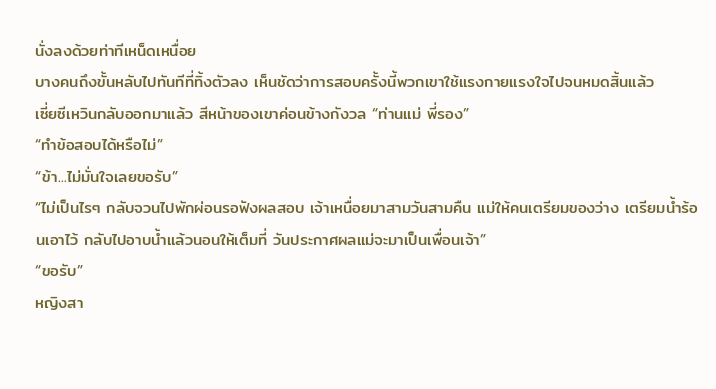นั่งลงด้วยท่าทีเหน็ดเหนื่อย
บางคนถึงขั้นหลับไปทันทีที่ทิ้งตัวลง เห็นชัดว่าการสอบครั้งนี้พวกเขาใช้แรงกายแรงใจไปจนหมดสิ้นแล้ว
เซี่ยซีเหวินกลับออกมาแล้ว สีหน้าของเขาค่อนข้างกังวล “ท่านแม่ พี่รอง”
“ทำข้อสอบได้หรือไม่”
“ข้า...ไม่มั่นใจเลยขอรับ”
“ไม่เป็นไรๆ กลับจวนไปพักผ่อนรอฟังผลสอบ เจ้าเหนื่อยมาสามวันสามคืน แม่ให้คนเตรียมของว่าง เตรียมน้ำร้อนเอาไว้ กลับไปอาบน้ำแล้วนอนให้เต็มที่ วันประกาศผลแม่จะมาเป็นเพื่อนเจ้า”
“ขอรับ”
หญิงสา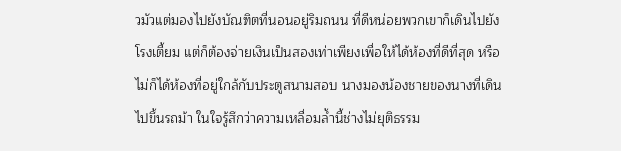วมัวแต่มองไปยังบัณฑิตที่นอนอยู่ริมถนน ที่ดีหน่อยพวกเขาก็เดินไปยังโรงเตี้ยม แต่ก็ต้องจ่ายเงินเป็นสองเท่าเพียงเพื่อให้ได้ห้องที่ดีที่สุด หรือไม่ก็ได้ห้องที่อยู่ใกล้กับประตูสนามสอบ นางมองน้องชายของนางที่เดินไปขึ้นรถม้า ในใจรู้สึกว่าความเหลื่อมล้ำนี้ช่างไม่ยุติธรรม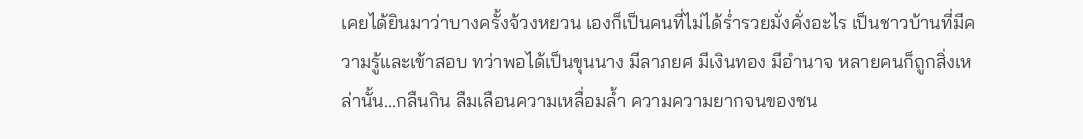เคยได้ยินมาว่าบางครั้งจ้วงหยวน เองก็เป็นคนที่ไม่ได้ร่ำรวยมั่งคั่งอะไร เป็นชาวบ้านที่มีความรู้และเข้าสอบ ทว่าพอได้เป็นขุนนาง มีลาภยศ มีเงินทอง มีอำนาจ หลายคนก็ถูกสิ่งเหล่านั้น...กลืนกิน ลืมเลือนความเหลื่อมล้ำ ความความยากจนของชน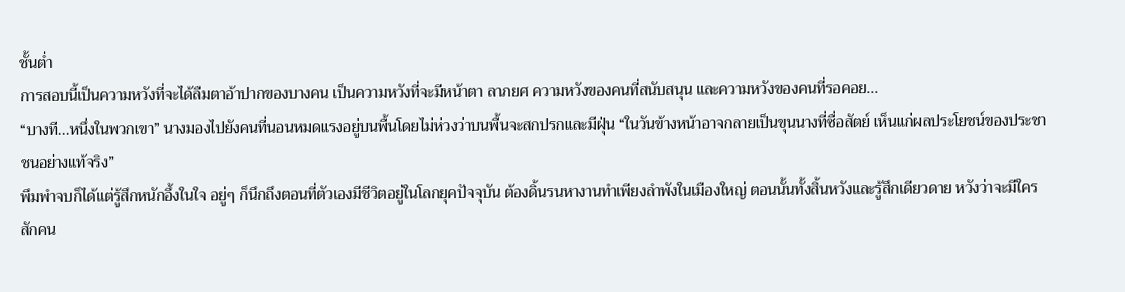ชั้นต่ำ
การสอบนี้เป็นความหวังที่จะได้ลืมตาอ้าปากของบางคน เป็นความหวังที่จะมีหน้าตา ลาภยศ ความหวังของคนที่สนับสนุน และความหวังของคนที่รอคอย...
“บางที...หนึ่งในพวกเขา” นางมองไปยังคนที่นอนหมดแรงอยู่บนพื้นโดยไม่ห่วงว่าบนพื้นจะสกปรกและมีฝุ่น “ในวันข้างหน้าอาจกลายเป็นขุนนางที่ซื่อสัตย์ เห็นแก่ผลประโยชน์ของประชาชนอย่างแท้จริง”
พึมพำจบก็ได้แต่รู้สึกหนักอึ้งในใจ อยู่ๆ ก็นึกถึงตอนที่ตัวเองมีชีวิตอยู่ในโลกยุคปัจจุบัน ต้องดิ้นรนหางานทำเพียงลำพังในเมืองใหญ่ ตอนนั้นทั้งสิ้นหวังและรู้สึกเดียวดาย หวังว่าจะมีใครสักคน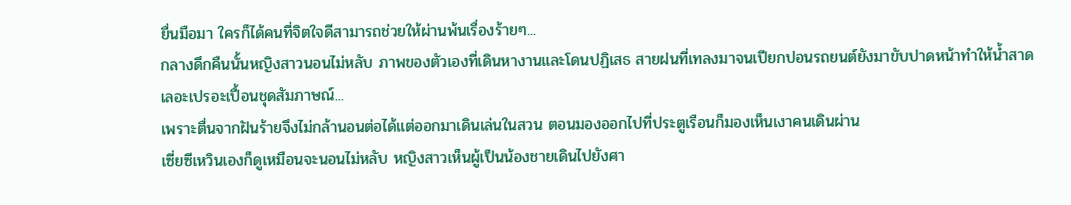ยื่นมือมา ใครก็ได้คนที่จิตใจดีสามารถช่วยให้ผ่านพ้นเรื่องร้ายๆ...
กลางดึกคืนนั้นหญิงสาวนอนไม่หลับ ภาพของตัวเองที่เดินหางานและโดนปฏิเสธ สายฝนที่เทลงมาจนเปียกปอนรถยนต์ยังมาขับปาดหน้าทำให้น้ำสาดเลอะเปรอะเปื้อนชุดสัมภาษณ์...
เพราะตื่นจากฝันร้ายจึงไม่กล้านอนต่อได้แต่ออกมาเดินเล่นในสวน ตอนมองออกไปที่ประตูเรือนก็มองเห็นเงาคนเดินผ่าน
เซี่ยซีเหวินเองก็ดูเหมือนจะนอนไม่หลับ หญิงสาวเห็นผู้เป็นน้องชายเดินไปยังศา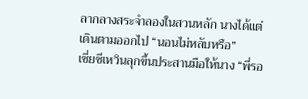ลากลางสระจำลองในสวนหลัก นางได้แต่เดินตามออกไป “นอนไม่หลับหรือ”
เซี่ยซีเหวินลุกขึ้นประสานมือให้นาง “พี่รอ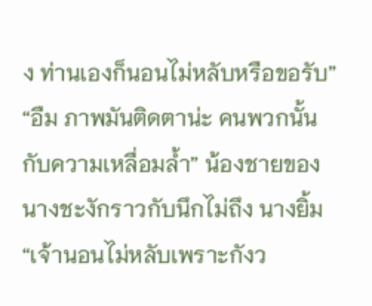ง ท่านเองก็นอนไม่หลับหรือขอรับ”
“อืม ภาพมันติดตาน่ะ คนพวกนั้นกับความเหลื่อมล้ำ” น้องชายของนางชะงักราวกับนึกไม่ถึง นางยิ้ม “เจ้านอนไม่หลับเพราะกังว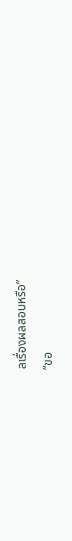ลเรื่องผลสอบหรือ”
“ขอ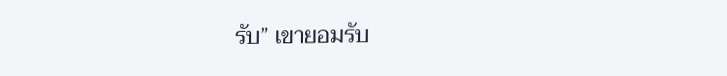รับ” เขายอมรับ